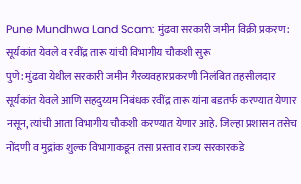Pune Mundhwa Land Scam: मुंढवा सरकारी जमीन विक्री प्रकरण: सूर्यकांत येवले व रवींद्र तारू यांची विभागीय चौकशी सुरू
पुणे: मुंढवा येथील सरकारी जमीन गैरव्यवहारप्रकरणी निलंबित तहसीलदार सूर्यकांत येवले आणि सहदुय्यम निबंधक रवींद्र तारू यांना बडतर्फ करण्यात येणार नसून, त्यांची आता विभागीय चौकशी करण्यात येणार आहे. जिल्हा प्रशासन तसेच नोंदणी व मुद्रांक शुल्क विभागाकडून तसा प्रस्ताव राज्य सरकारकडे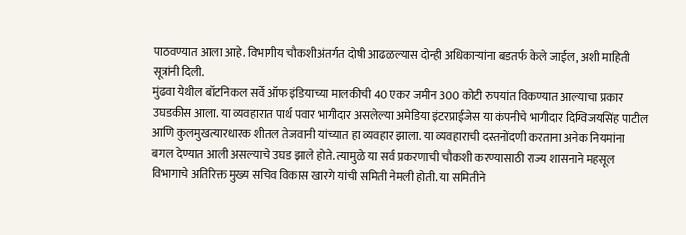पाठवण्यात आला आहे. विभागीय चौकशीअंतर्गत दोषी आढळल्यास दोन्ही अधिकाऱ्यांना बडतर्फ केले जाईल, अशी माहिती सूत्रांनी दिली.
मुंढवा येथील बॉटनिकल सर्वे ऑफ इंडियाच्या मालकीची 40 एकर जमीन 300 कोटी रुपयांत विकण्यात आल्याचा प्रकार उघडकीस आला. या व्यवहारात पार्थ पवार भागीदार असलेल्या अमेडिया इंटरप्राईजेस या कंपनीचे भागीदार दिग्विजयसिंह पाटील आणि कुलमुखत्यारधारक शीतल तेजवानी यांच्यात हा व्यवहार झाला. या व्यवहाराची दस्तनोंदणी करताना अनेक नियमांना बगल देण्यात आली असल्याचे उघड झाले होते. त्यामुळे या सर्व प्रकरणाची चौकशी करण्यासाठी राज्य शासनाने महसूल विभागाचे अतिरिक्त मुख्य सचिव विकास खारगे यांची समिती नेमली होती. या समितीने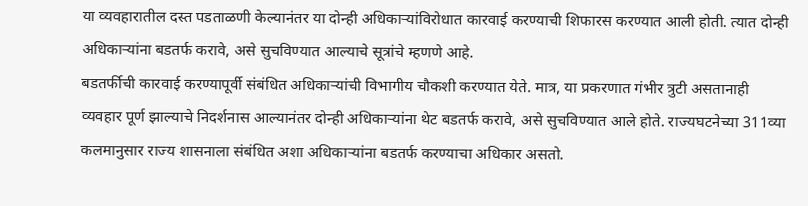या व्यवहारातील दस्त पडताळणी केल्यानंतर या दोन्ही अधिकाऱ्यांविरोधात कारवाई करण्याची शिफारस करण्यात आली होती. त्यात दोन्ही अधिकाऱ्यांना बडतर्फ करावे, असे सुचविण्यात आल्याचे सूत्रांचे म्हणणे आहे.
बडतर्फीची कारवाई करण्यापूर्वी संबंधित अधिकाऱ्यांची विभागीय चौकशी करण्यात येते. मात्र, या प्रकरणात गंभीर त्रुटी असतानाही व्यवहार पूर्ण झाल्याचे निदर्शनास आल्यानंतर दोन्ही अधिकाऱ्यांना थेट बडतर्फ करावे, असे सुचविण्यात आले होते. राज्यघटनेच्या 311व्या कलमानुसार राज्य शासनाला संबंधित अशा अधिकाऱ्यांना बडतर्फ करण्याचा अधिकार असतो.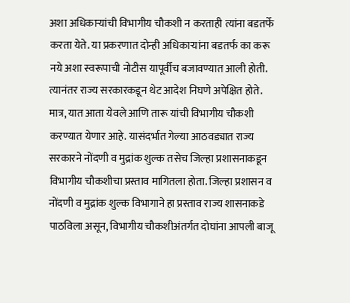अशा अधिकाऱ्यांची विभागीय चौकशी न करताही त्यांना बडतर्फे करता येते. या प्रकरणात दोन्ही अधिकाऱ्यांना बडतर्फ का करू नये अशा स्वरूपाची नोटीस यापूर्वीच बजावण्यात आली होती. त्यानंतर राज्य सरकारकडून थेट आदेश निघणे अपेक्षित होते.
मात्र, यात आता येवले आणि तारू यांची विभागीय चौकशी करण्यात येणार आहे. यासंदर्भात गेल्या आठवड्यात राज्य सरकारने नोंदणी व मुद्रांक शुल्क तसेच जिल्हा प्रशासनाकडून विभागीय चौकशीचा प्रस्ताव मागितला होता. जिल्हा प्रशासन व नोंदणी व मुद्रांक शुल्क विभागाने हा प्रस्ताव राज्य शासनाकडे पाठविला असून, विभागीय चौकशीअंतर्गत दोघांना आपली बाजू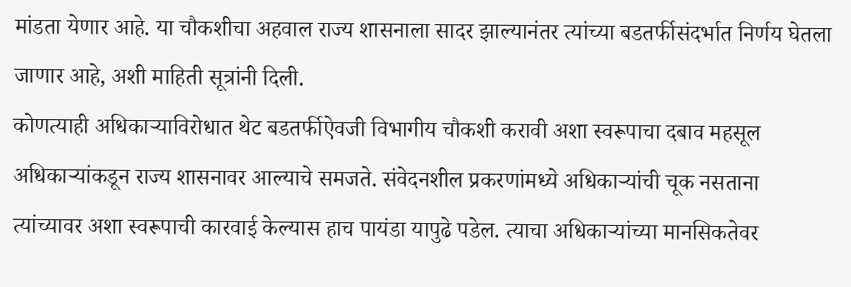मांडता येणार आहे. या चौकशीचा अहवाल राज्य शासनाला सादर झाल्यानंतर त्यांच्या बडतर्फीसंदर्भात निर्णय घेतला जाणार आहे, अशी माहिती सूत्रांनी दिली.
कोणत्याही अधिकाऱ्याविरोधात थेट बडतर्फीऐवजी विभागीय चौकशी करावी अशा स्वरूपाचा दबाव महसूल अधिकाऱ्यांकडून राज्य शासनावर आल्याचे समजते. संवेदनशील प्रकरणांमध्ये अधिकाऱ्यांची चूक नसताना त्यांच्यावर अशा स्वरूपाची कारवाई केल्यास हाच पायंडा यापुढे पडेल. त्याचा अधिकाऱ्यांच्या मानसिकतेवर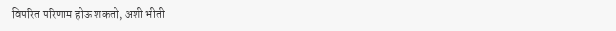विपरित परिणाम होऊ शकतो, अशी भीती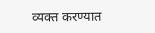व्यक्त करण्यात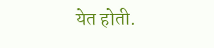येत होती.